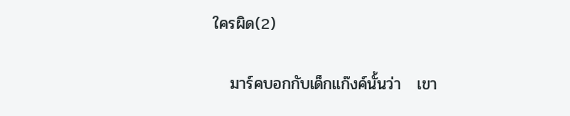ใครผิด(2)

   มาร์คบอกกับเด็กแก๊งค์นั้นว่า   เขา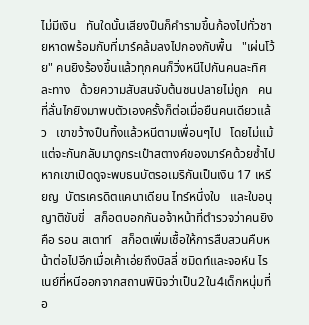ไม่มีเงิน   ทันใดนั้นเสียงปืนก็คำรามขึ้นก้องไปทั่วชายหาดพร้อมกับที่มาร์คล้มลงไปกองกับพื้น   "เผ่นโว้ย" คนยิงร้องขึ้นแล้วทุกคนก็วิ่งหนีไปกันคนละทิศละทาง   ด้วยความสับสนจับต้นชนปลายไม่ถูก   คนที่ลั่นไกยิงมาพบตัวเองครั้งก็ต่อเมื่อยืนคนเดียวแล้ว   เขาขว้างปืนทิ้งแล้วหนีตามเพื่อนๆไป   โดยไม่แม้แต่จะกันกลับมาดูกระเป๋าสตางค์ของมาร์คด้วยซ้ำไป   หากเขาเปิดดูจะพบธนบัตรอเมริกันเป็นเงิน 17 เหรียญ  บัตรเครดิตแคนาเดียน ไทร์หนึ่งใบ   และใบอนุญาติขับขี่   สก็อตบอกกันอจ้าหน้าที่ตำรวจว่าคนยิงคือ รอน สเตาท์   สก็อตเพิ่มเชื้อให้การสืบสวนคืบหน้าต่อไปอีกเมื่อเค้าเอ่ยถึงบิลลี่ ชมิดท์และจอห์น ไรเนย์ที่หนีออกจากสถานพินิจว่าเป็น2ใน4เด็กหนุ่มที่อ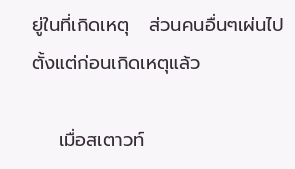ยู่ในที่เกิดเหตุ   ส่วนคนอื่นๆเผ่นไปตั้งแต่ก่อนเกิดเหตุแล้ว

    เมื่อสเตาวท์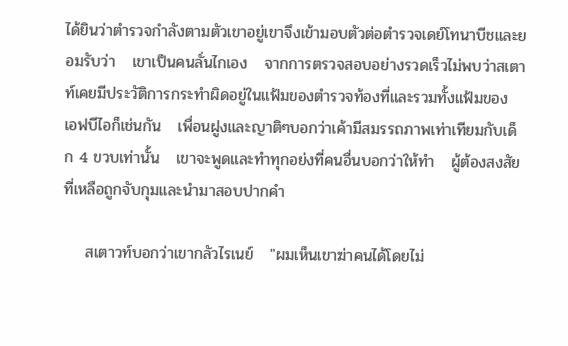ได้ยินว่าตำรวจกำลังตามตัวเขาอยู่เขาจึงเข้ามอบตัวต่อตำรวจเดย์โทนาบีชและยอมรับว่า   เขาเป็นคนลั่นไกเอง   จากการตรวจสอบอย่างรวดเร็วไม่พบว่าสเตาท์เคยมีประวัติการกระทำผิดอยู่ในแฟ้มของตำรวจท้องที่และรวมทั้งแฟ้มของ เอฟบีไอก็เช่นกัน   เพื่อนฝูงและญาติๆบอกว่าเค้ามีสมรรถภาพเท่าเทียมกับเด็ก 4 ขวบเท่านั้น   เขาจะพูดและทำทุกอย่งที่คนอื่นบอกว่าให้ทำ   ผู้ต้องสงสัยที่เหลือถูกจับกุมและนำมาสอบปากคำ

    สเตาวท์บอกว่าเขากลัวไรเนย์   "ผมเห็นเขาฆ่าคนได้โดยไม่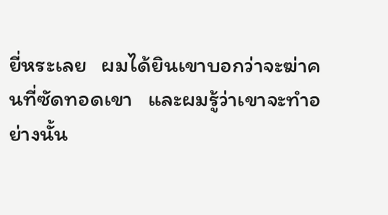ยี่หระเลย   ผมได้ยินเขาบอกว่าจะฆ่าคนที่ซัดทอดเขา   และผมรู้ว่าเขาจะทำอย่างนั้น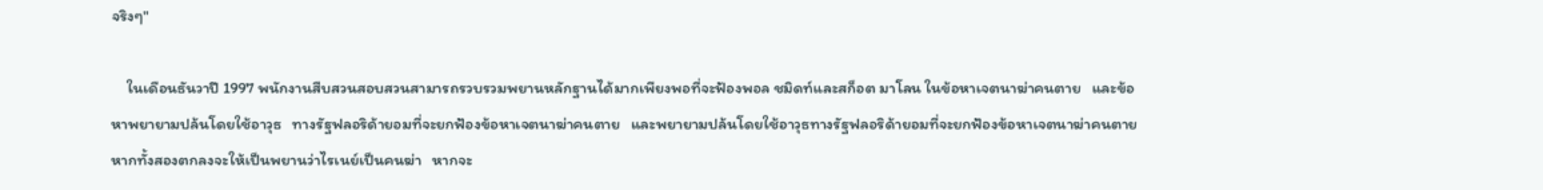จริงๆ"

    ในเดือนธันวาปี 1997 พนักงานสืบสวนสอบสวนสามารถรวบรวมพยานหลักฐานได้มากเพียงพอที่จะฟ้องพอล ชมิดท์และสก็อต มาโลน ในข้อหาเจตนาฆ่าคนตาย   และข้อหาพยายามปล้นโดยใช้อาวุธ   ทางรัฐฟลอริด้ายอมที่จะยกฟ้องข้อหาเจตนาฆ่าคนตาย   และพยายามปล้นโดยใช้อาวุธทางรัฐฟลอริด้ายอมที่จะยกฟ้องข้อหาเจตนาฆ่าคนตายหากทั้งสองตกลงจะให้เป็นพยานว่าไรเนย์เป็นคนฆ่า   หากจะ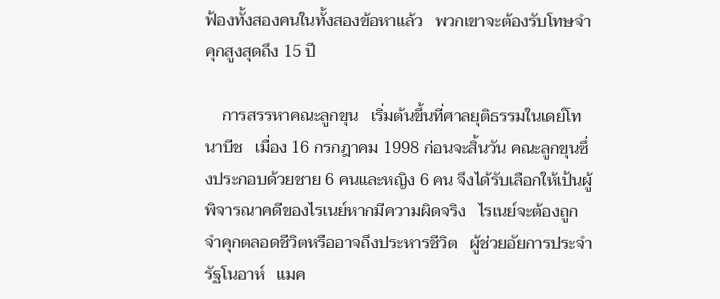ฟ้องทั้งสองคนในทั้งสองข้อหาแล้ว   พวกเขาจะต้องรับโทษจำคุกสูงสุดถึง 15 ปี

    การสรรหาคณะลูกขุน   เริ่มต้นขึ้นที่ศาลยุติธรรมในเดย์โทนาบีช   เมื่อง 16 กรกฎาคม 1998 ก่อนจะสิ้นวัน คณะลูกขุนซึ่งประกอบด้วยชาย 6 คนและหญิง 6 คน จึงได้รับเลือกให้เป้นผู้พิจารณาคดีของไรเนย์หากมีความผิดจริง   ไรเนย์จะต้องถูกจำคุกตลอดชีวิตหรืออาจถึงประหารชีวิต   ผู้ช่วยอัยการประจำรัฐโนอาห์   แมค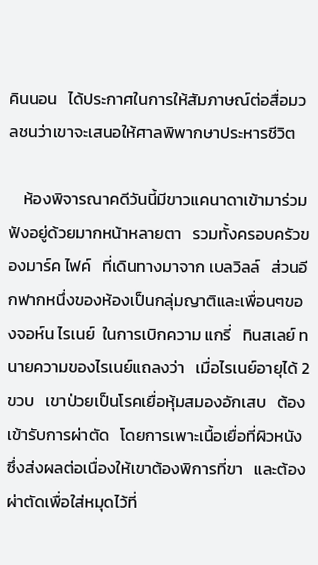คินนอน   ได้ประกาศในการให้สัมภาษณ์ต่อสื่อมวลชนว่าเขาจะเสนอให้ศาลพิพากษาประหารชีวิต

    ห้องพิจารณาคดีวันนี้มีขาวแคนาดาเข้ามาร่วมฟังอยู่ด้วยมากหน้าหลายตา   รวมทั้งครอบครัวของมาร์ค ไฟค์   ที่เดินทางมาจาก เบลวิลล์   ส่วนอีกฟากหนึ่งของห้องเป็นกลุ่มญาติและเพื่อนๆของจอห์น ไรเนย์  ในการเบิกความ แกรี่   ทินสเลย์ ทนายความของไรเนย์แถลงว่า   เมื่อไรเนย์อายุได้ 2 ขวบ   เขาป่วยเป็นโรคเยื่อหุ้มสมองอักเสบ   ต้องเข้ารับการผ่าตัด   โดยการเพาะเนื้อเยื่อที่ผิวหนัง   ซึ่งส่งผลต่อเนื่องให้เขาต้องพิการที่ขา   และต้องผ่าตัดเพื่อใส่หมุดไว้ที่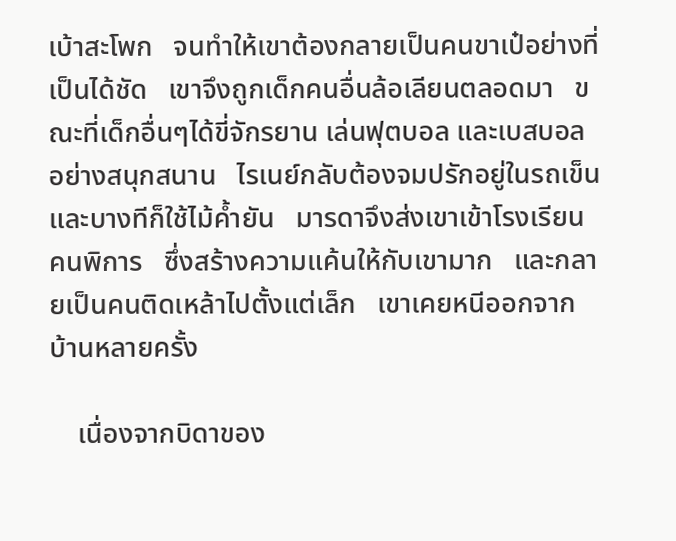เบ้าสะโพก   จนทำให้เขาต้องกลายเป็นคนขาเป๋อย่างที่เป็นได้ชัด   เขาจึงถูกเด็กคนอื่นล้อเลียนตลอดมา   ขณะที่เด็กอื่นๆได้ขี่จักรยาน เล่นฟุตบอล และเบสบอลอย่างสนุกสนาน   ไรเนย์กลับต้องจมปรักอยู่ในรถเข็น   และบางทีก็ใช้ไม้ค้ำยัน   มารดาจึงส่งเขาเข้าโรงเรียนคนพิการ   ซึ่งสร้างความแค้นให้กับเขามาก   และกลายเป็นคนติดเหล้าไปตั้งแต่เล็ก   เขาเคยหนีออกจากบ้านหลายครั้ง

    เนื่องจากบิดาของ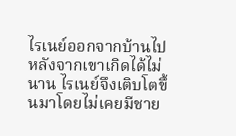ไรเนย์ออกจากบ้านไปหลังจากเขาเกิดได้ไม่นาน ไรเนย์จึงเติบโตขึ้นมาโดยไม่เคยมีชาย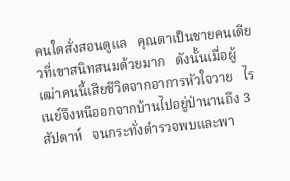คนใดสั่งสอนดูแล   คุณตาเป็นชายคนเดียวที่เขาสนิทสนมด้วยมาก   ดังนั้นเมื่อผู้เฒ่าคนนี้เสียชีวิตจากอาการหัวใจวาย   ไรเนย์จึงหนีออกจากบ้านไปอยู่ป่านานถึง 3 สัปดาห์   จนกระทั่งตำรวจพบและพา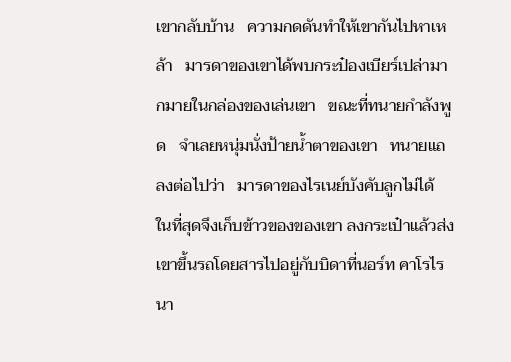เขากลับบ้าน   ความกดดันทำให้เขากันไปหาเหล้า   มารดาของเขาได้พบกระป๋องเบียร์เปล่ามากมายในกล่องของเล่นเขา   ขณะที่ทนายกำลังพูด   จำเลยหนุ่มนั่งป้ายน้ำตาของเขา   ทนายแถลงต่อไปว่า   มารดาของไรเนย์บังคับลูกไม่ได้   ในที่สุดจึงเก็บข้าวของของเขา ลงกระเป๋าแล้วส่งเขาขึ้นรถโดยสารไปอยู่กับบิดาที่นอร์ท คาโรไรนา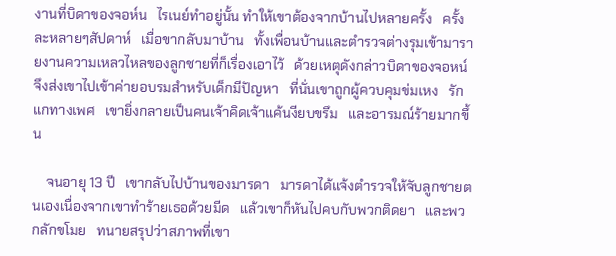งานที่บิดาของจอห์น   ไรเนย์ทำอยู่นั้น ทำให้เขาต้องจากบ้านไปหลายครั้ง   ครั้งละหลายๆสัปดาห์   เมื่อขากลับมาบ้าน   ทั้งเพื่อนบ้านและตำรวจต่างรุมเข้ามารายงานความเหลวไหลของลูกชายที่ก็เรื่องเอาไว้   ด้วยเหตุดังกล่าวบิดาของจอหน์ จึงส่งเขาไปเข้าค่ายอบรมสำหรับเด็กมีปัญหา   ที่นั่นเขาถูกผู้ควบคุมข่มเหง   รักแกทางเพศ   เขายิ่งกลายเป็นคนเจ้าคิดเจ้าแค้นงียบขรึม   และอารมณ์ร้ายมากขึ้น

    จนอายุ 13 ปี   เขากลับไปบ้านของมารดา   มารดาได้แจ้งตำรวจให้จับลูกชายตนเองเนื่องจากเขาทำร้ายเธอด้วยมีด   แล้วเขาก็หันไปคบกับพวกติดยา   และพวกลักขโมย   ทนายสรุปว่าสภาพที่เขา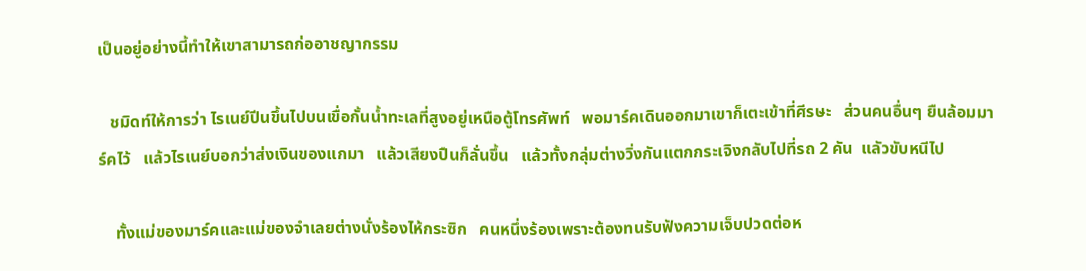เป็นอยู่อย่างนี้ทำให้เขาสามารถก่ออาชญากรรม

   ชมิดท์ให้การว่า ไรเนย์ปีนขึ้นไปบนเขื่อกั้นน้ำทะเลที่สูงอยู่เหนือตู้โทรศัพท์   พอมาร์คเดินออกมาเขาก็เตะเข้าที่ศีรษะ   ส่วนคนอื่นๆ ยืนล้อมมาร์คไว้   แล้วไรเนย์บอกว่าส่งเงินของแกมา   แล้วเสียงปืนก็ลั่นขึ้น   แล้วทั้งกลุ่มต่างวิ่งกันแตกกระเจิงกลับไปที่รถ 2 คัน  แลัวขับหนีไป

    ทั้งแม่ของมาร์คและแม่ของจำเลยต่างนั่งร้องไห้กระซิก   คนหนึ่งร้องเพราะต้องทนรับฟังความเจ็บปวดต่อห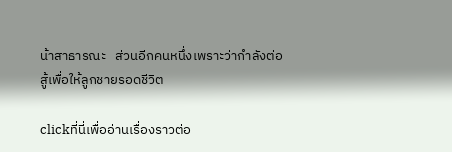น้าสาธารณะ   ส่วนอีกคนหนึ่งเพราะว่ากำลังต่อสู้เพื่อให้ลูกชายรอดชีวิต

clickที่นี่เพื่ออ่านเรื่องราวต่อ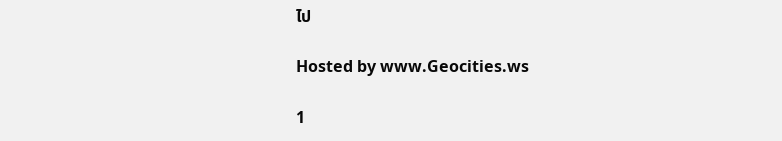ไป

Hosted by www.Geocities.ws

1